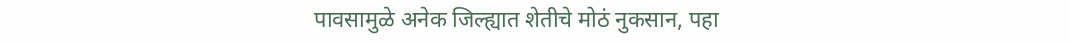पावसामुळे अनेक जिल्ह्यात शेतीचे मोठं नुकसान, पहा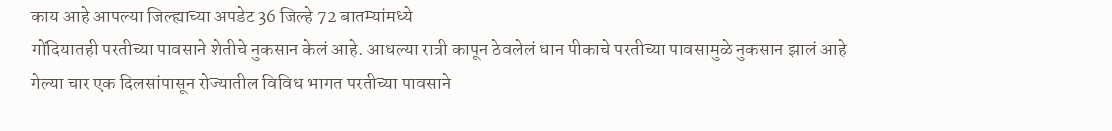काय आहे आपल्या जिल्ह्याच्या अपडेट 36 जिल्हे 72 बातम्यांमध्ये
गोंदियातही परतीच्या पावसाने शेतीचे नुकसान केलं आहे. आधल्या रात्री कापून ठेवलेलं धान पीकाचे परतीच्या पावसामुळे नुकसान झालं आहे
गेल्या चार एक दिलसांपासून रोज्यातील विविध भागत परतीच्या पावसाने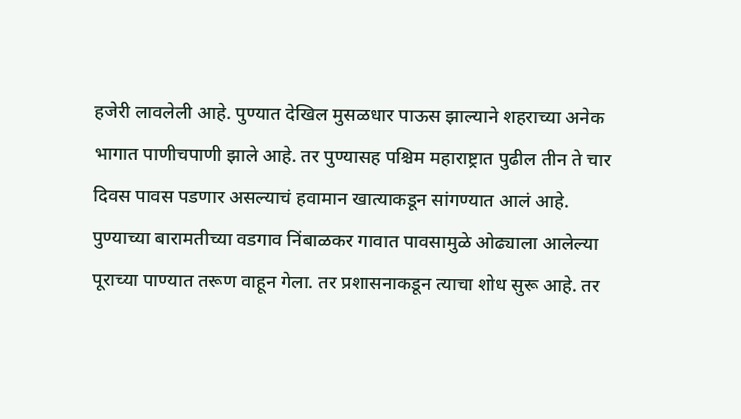हजेरी लावलेली आहे. पुण्यात देखिल मुसळधार पाऊस झाल्याने शहराच्या अनेक भागात पाणीचपाणी झाले आहे. तर पुण्यासह पश्चिम महाराष्ट्रात पुढील तीन ते चार दिवस पावस पडणार असल्याचं हवामान खात्याकडून सांगण्यात आलं आहे. पुण्याच्या बारामतीच्या वडगाव निंबाळकर गावात पावसामुळे ओढ्याला आलेल्या पूराच्या पाण्यात तरूण वाहून गेला. तर प्रशासनाकडून त्याचा शोध सुरू आहे. तर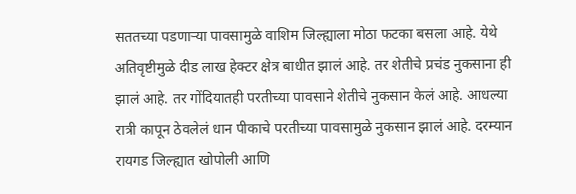सततच्या पडणाऱ्या पावसामुळे वाशिम जिल्ह्याला मोठा फटका बसला आहे. येथे अतिवृष्टीमुळे दीड लाख हेक्टर क्षेत्र बाधीत झालं आहे. तर शेतीचे प्रचंड नुकसाना ही झालं आहे. तर गोंदियातही परतीच्या पावसाने शेतीचे नुकसान केलं आहे. आधल्या रात्री कापून ठेवलेलं धान पीकाचे परतीच्या पावसामुळे नुकसान झालं आहे. दरम्यान रायगड जिल्ह्यात खोपोली आणि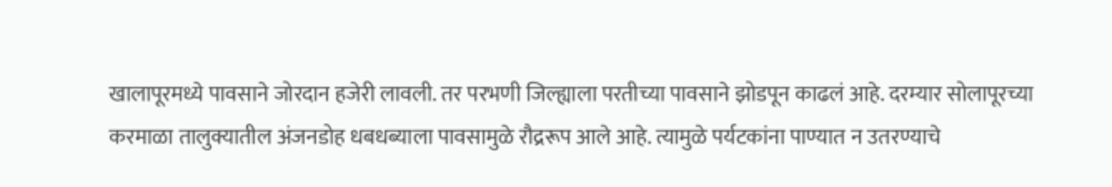खालापूरमध्ये पावसाने जोरदान हजेरी लावली. तर परभणी जिल्ह्याला परतीच्या पावसाने झोडपून काढलं आहे. दरम्यार सोलापूरच्या करमाळा तालुक्यातील अंजनडोह धबधब्याला पावसामुळे रौद्ररूप आले आहे. त्यामुळे पर्यटकांना पाण्यात न उतरण्याचे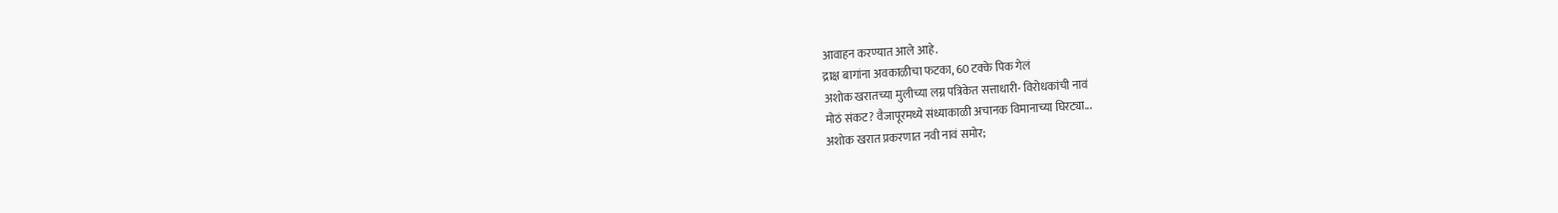आवाहन करण्यात आले आहे.
द्राक्ष बागांना अवकाळीचा फटका, 60 टक्के पिक गेलं
अशोक खरातच्या मुलीच्या लग्न पत्रिकेत सत्ताधारी- विरोधकांची नावं
मोठं संकट? वैजापूरमध्ये संध्याकाळी अचानक विमानाच्या घिरट्या...
अशोक खरात प्रकरणात नवी नावं समोर;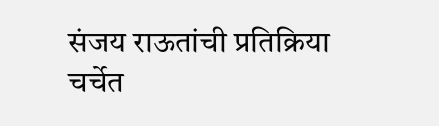संजय राऊतांची प्रतिक्रिया चर्चेत